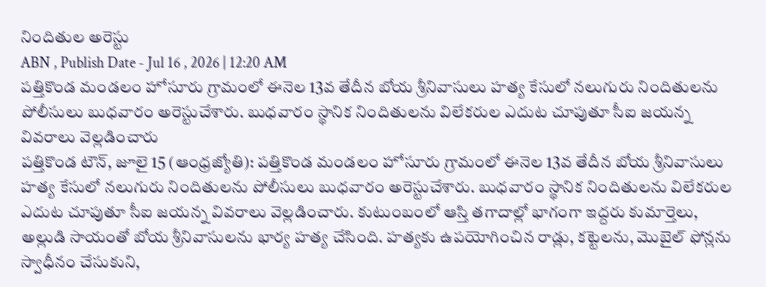నిందితుల అరెస్టు
ABN , Publish Date - Jul 16 , 2026 | 12:20 AM
పత్తికొండ మండలం హోసూరు గ్రామంలో ఈనెల 13వ తేదీన బోయ శ్రీనివాసులు హత్య కేసులో నలుగురు నిందితులను పోలీసులు బుధవారం అరెస్టుచేశారు. బుధవారం స్థానిక నిందితులను విలేకరుల ఎదుట చూపుతూ సీఐ జయన్న వివరాలు వెల్లడించారు
పత్తికొండ టౌన్, జూలై 15 (ఆంధ్రజ్యోతి): పత్తికొండ మండలం హోసూరు గ్రామంలో ఈనెల 13వ తేదీన బోయ శ్రీనివాసులు హత్య కేసులో నలుగురు నిందితులను పోలీసులు బుధవారం అరెస్టుచేశారు. బుధవారం స్థానిక నిందితులను విలేకరుల ఎదుట చూపుతూ సీఐ జయన్న వివరాలు వెల్లడించారు. కుటుంబంలో ఆస్తి తగాదాల్లో భాగంగా ఇద్దరు కుమార్తెలు, అల్లుడి సాయంతో బోయ శ్రీనివాసులను భార్య హత్య చేసింది. హత్యకు ఉపయోగించిన రాడ్లు, కట్టెలను, మొబైల్ ఫోన్లను స్వాధీనం చేసుకుని,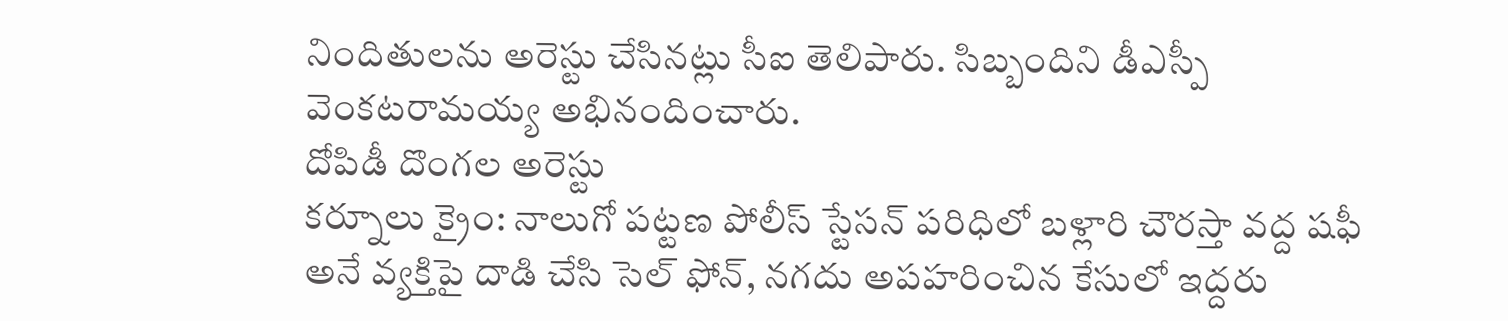నిందితులను అరెస్టు చేసినట్లు సీఐ తెలిపారు. సిబ్బందిని డీఎస్పీ వెంకటరామయ్య అభినందించారు.
దోపిడీ దొంగల అరెస్టు
కర్నూలు క్రైం: నాలుగో పట్టణ పోలీస్ స్టేసన్ పరిధిలో బళ్లారి చౌరస్తా వద్ద షఫీ అనే వ్యక్తిపై దాడి చేసి సెల్ ఫోన్, నగదు అపహరించిన కేసులో ఇద్దరు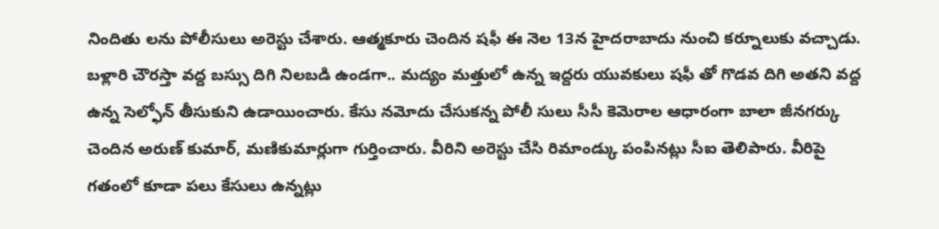నిందితు లను పోలీసులు అరెస్టు చేశారు. ఆత్మకూరు చెందిన షఫీ ఈ నెల 13న హైదరాబాదు నుంచి కర్నూలుకు వచ్చాడు. బళ్లారి చౌరస్తా వద్ద బస్సు దిగి నిలబడి ఉండగా.. మద్యం మత్తులో ఉన్న ఇద్దరు యువకులు షఫీ తో గొడవ దిగి అతని వద్ద ఉన్న సెల్ఫోన్ తీసుకుని ఉడాయించారు. కేసు నమోదు చేసుకన్న పోలీ సులు సీసీ కెమెరాల ఆధారంగా బాలా జీనగర్కు చెందిన అరుణ్ కుమార్, మణికుమార్లుగా గుర్తించారు. వీరిని అరెస్టు చేసి రిమాండ్కు పంపినట్లు సీఐ తెలిపారు. వీరిపై గతంలో కూడా పలు కేసులు ఉన్నట్లు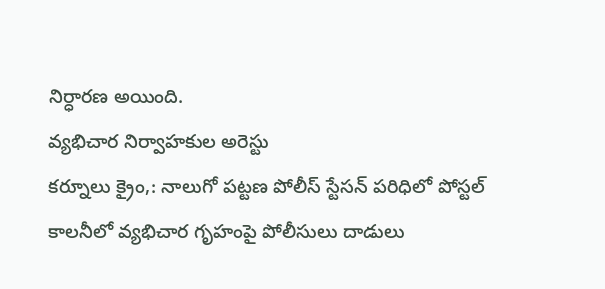నిర్ధారణ అయింది.
వ్యభిచార నిర్వాహకుల అరెస్టు
కర్నూలు క్రైం,: నాలుగో పట్టణ పోలీస్ స్టేసన్ పరిధిలో పోస్టల్ కాలనీలో వ్యభిచార గృహంపై పోలీసులు దాడులు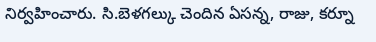నిర్వహించారు. సి.బెళగల్కు చెందిన ఏసన్న, రాజు, కర్నూ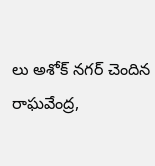లు అశోక్ నగర్ చెందిన రాఘవేంద్ర,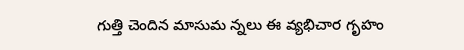గుత్తి చెందిన మాసుమ న్నలు ఈ వ్యభిచార గృహం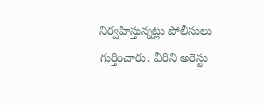నిర్వహిస్తున్నట్లు పోలీసులు గుర్తించారు. వీరిని అరెస్టు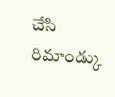చేసి రిమాండ్కు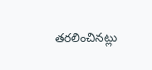తరలించినట్లు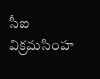సీఐ విక్రమసింహ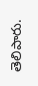తెలిపారు.